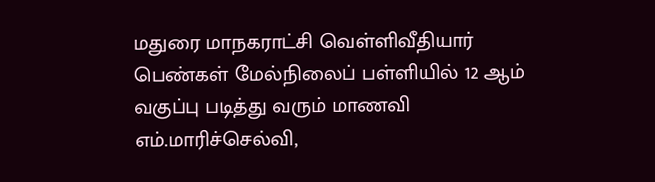மதுரை மாநகராட்சி வெள்ளிவீதியார் பெண்கள் மேல்நிலைப் பள்ளியில் 12 ஆம் வகுப்பு படித்து வரும் மாணவி எம்.மாரிச்செல்வி,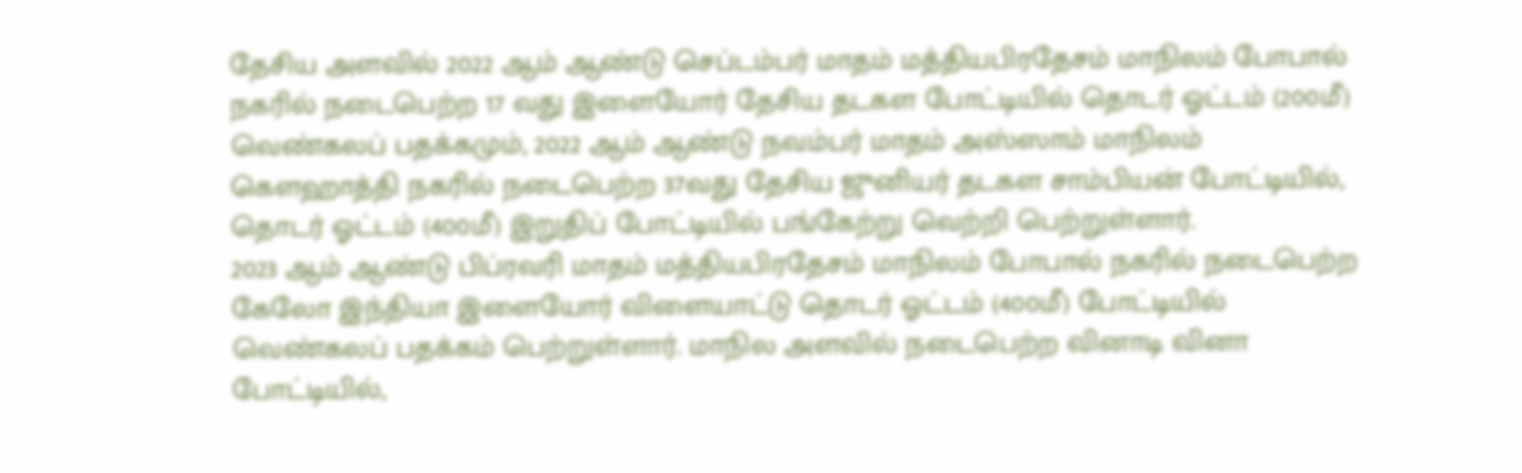தேசிய அளவில் 2022 ஆம் ஆண்டு செப்டம்பர் மாதம் மத்தியபிரதேசம் மாநிலம் போபால் நகரில் நடைபெற்ற 17 வது இளையோர் தேசிய தடகள போட்டியில் தொடர் ஓட்டம் (200மீ) வெண்கலப் பதக்கமும், 2022 ஆம் ஆண்டு நவம்பர் மாதம் அஸ்ஸாம் மாநிலம் கௌஹாத்தி நகரில் நடைபெற்ற 37வது தேசிய ஜுனியர் தடகள சாம்பியன் போட்டியில், தொடர் ஓட்டம் (400மீ) இறுதிப் போட்டியில் பங்கேற்று வெற்றி பெற்றுள்ளார்.
2023 ஆம் ஆண்டு பிப்ரவரி மாதம் மத்தியபிரதேசம் மாநிலம் போபால் நகரில் நடைபெற்ற கேலோ இந்தியா இளையோர் விளையாட்டு தொடர் ஓட்டம் (400மீ) போட்டியில் வெண்கலப் பதக்கம் பெற்றுள்ளார். மாநில அளவில் நடைபெற்ற வினாடி வினா போட்டியில்,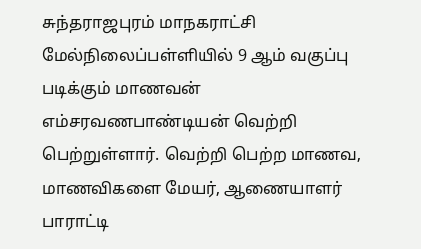சுந்தராஜபுரம் மாநகராட்சி மேல்நிலைப்பள்ளியில் 9 ஆம் வகுப்பு படிக்கும் மாணவன் எம்சரவணபாண்டியன் வெற்றி பெற்றுள்ளார். வெற்றி பெற்ற மாணவ, மாணவிகளை மேயர், ஆணையாளர் பாராட்டி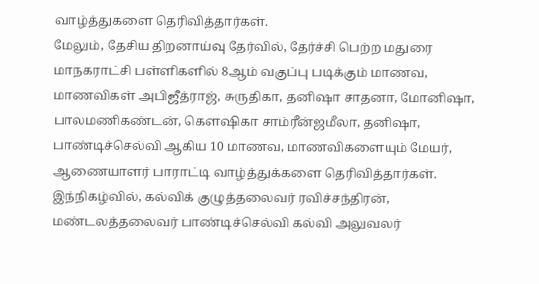வாழ்த்துகளை தெரிவித்தார்கள்.
மேலும், தேசிய திறனாய்வு தேர்வில், தேர்ச்சி பெற்ற மதுரை மாநகராட்சி பள்ளிகளில் 8ஆம் வகுப்பு படிக்கும் மாணவ, மாணவிகள் அபிஜீத்ராஜ், சுருதிகா, தனிஷா சாதனா, மோனிஷா, பாலமணிகண்டன், கௌஷிகா சாம்ரீன்ஜமீலா, தனிஷா, பாண்டிச்செல்வி ஆகிய 10 மாணவ, மாணவிகளையும் மேயர், ஆணையாளர் பாராட்டி வாழ்த்துக்களை தெரிவித்தார்கள்.
இந்நிகழ்வில், கல்விக் குழுத்தலைவர் ரவிச்சந்திரன், மண்டலத்தலைவர் பாண்டிச்செல்வி கல்வி அலுவலர்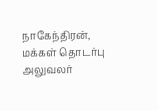நாகேந்திரன், மக்கள் தொடர்பு அலுவலர்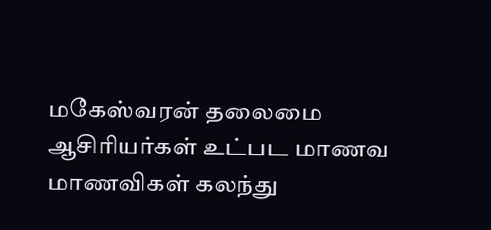மகேஸ்வரன் தலைமை ஆசிரியர்கள் உட்பட மாணவ மாணவிகள் கலந்து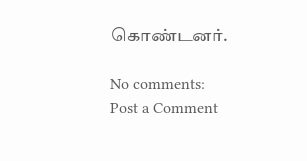கொண்டனர்.

No comments:
Post a Comment